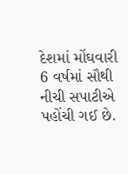દેશમાં મોંઘવારી 6 વર્ષમાં સૌથી નીચી સપાટીએ પહોંચી ગઈ છે.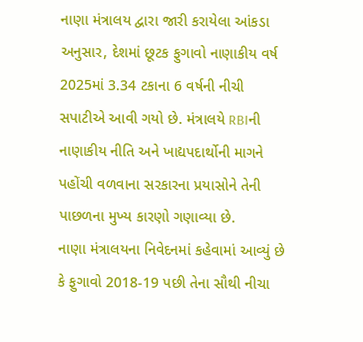નાણા મંત્રાલય દ્વારા જારી કરાયેલા આંકડા અનુસાર, દેશમાં છૂટક ફુગાવો નાણાકીય વર્ષ 2025માં 3.34 ટકાના 6 વર્ષની નીચી સપાટીએ આવી ગયો છે. મંત્રાલયે RBIની નાણાકીય નીતિ અને ખાદ્યપદાર્થોની માગને પહોંચી વળવાના સરકારના પ્રયાસોને તેની પાછળના મુખ્ય કારણો ગણાવ્યા છે.
નાણા મંત્રાલયના નિવેદનમાં કહેવામાં આવ્યું છે કે ફુગાવો 2018-19 પછી તેના સૌથી નીચા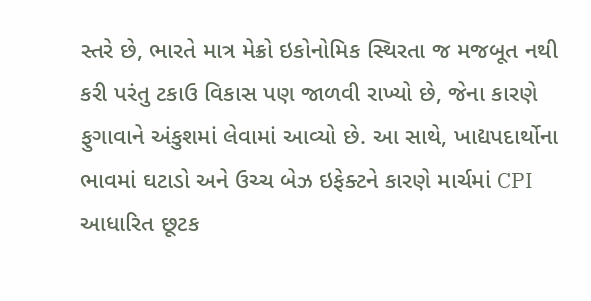સ્તરે છે, ભારતે માત્ર મેક્રો ઇકોનોમિક સ્થિરતા જ મજબૂત નથી કરી પરંતુ ટકાઉ વિકાસ પણ જાળવી રાખ્યો છે, જેના કારણે ફુગાવાને અંકુશમાં લેવામાં આવ્યો છે. આ સાથે, ખાદ્યપદાર્થોના ભાવમાં ઘટાડો અને ઉચ્ચ બેઝ ઇફેક્ટને કારણે માર્ચમાં CPI આધારિત છૂટક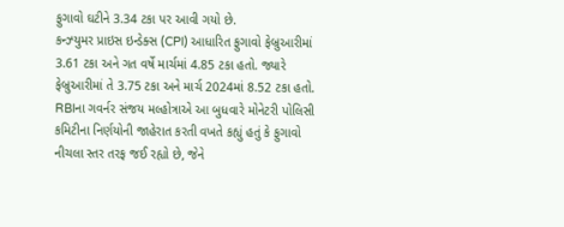ફુગાવો ઘટીને 3.34 ટકા પર આવી ગયો છે.
કન્ઝ્યુમર પ્રાઇસ ઇન્ડેક્સ (CPI) આધારિત ફુગાવો ફેબ્રુઆરીમાં 3.61 ટકા અને ગત વર્ષે માર્ચમાં 4.85 ટકા હતો. જ્યારે ફેબ્રુઆરીમાં તે 3.75 ટકા અને માર્ચ 2024માં 8.52 ટકા હતો. RBIના ગવર્નર સંજય મલ્હોત્રાએ આ બુધવારે મોનેટરી પોલિસી કમિટીના નિર્ણયોની જાહેરાત કરતી વખતે કહ્યું હતું કે ફુગાવો નીચલા સ્તર તરફ જઈ રહ્યો છે, જેને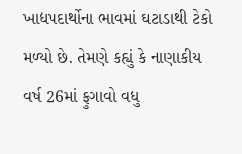ખાદ્યપદાર્થોના ભાવમાં ઘટાડાથી ટેકો મળ્યો છે. તેમણે કહ્યું કે નાણાકીય વર્ષ 26માં ફુગાવો વધુ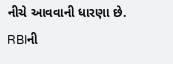નીચે આવવાની ધારણા છે.
RBIની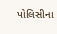પોલિસીના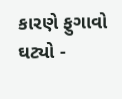કારણે ફુગાવો ઘટ્યો -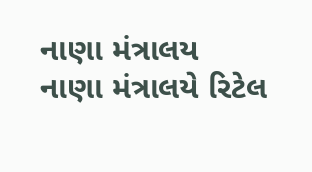નાણા મંત્રાલય
નાણા મંત્રાલયે રિટેલ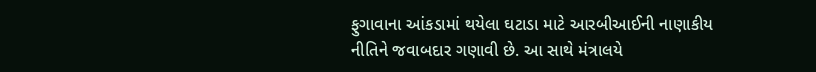ફુગાવાના આંકડામાં થયેલા ઘટાડા માટે આરબીઆઈની નાણાકીય નીતિને જવાબદાર ગણાવી છે. આ સાથે મંત્રાલયે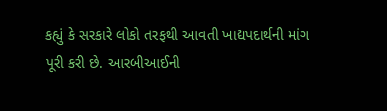કહ્યું કે સરકારે લોકો તરફથી આવતી ખાદ્યપદાર્થની માંગ પૂરી કરી છે. આરબીઆઈની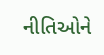નીતિઓને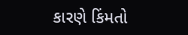કારણે કિંમતો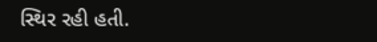સ્થિર રહી હતી.